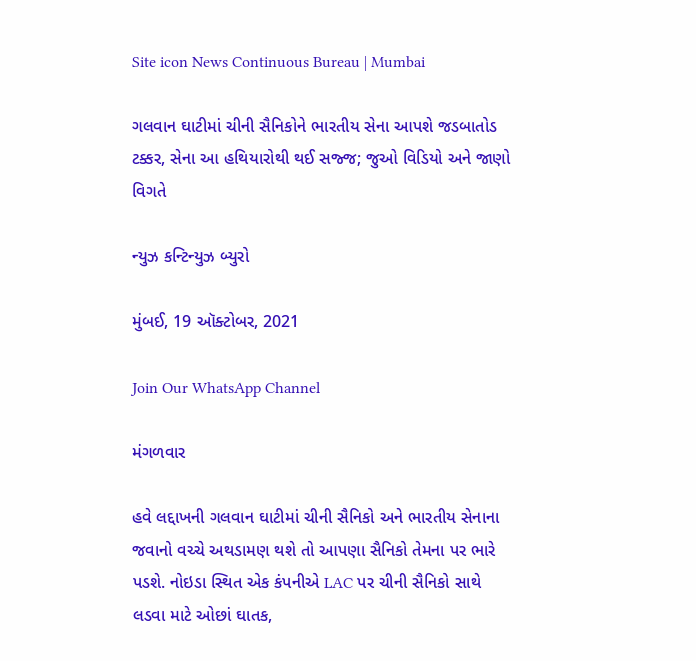Site icon News Continuous Bureau | Mumbai

ગલવાન ઘાટીમાં ચીની સૈનિકોને ભારતીય સેના આપશે જડબાતોડ ટક્કર, સેના આ હથિયારોથી થઈ સજ્જ; જુઓ વિડિયો અને જાણો વિગતે

ન્યુઝ કન્ટિન્યુઝ બ્યુરો

મુંબઈ, 19 ઑક્ટોબર, 2021

Join Our WhatsApp Channel

મંગળવાર

હવે લદ્દાખની ગલવાન ઘાટીમાં ચીની સૈનિકો અને ભારતીય સેનાના જવાનો વચ્ચે અથડામણ થશે તો આપણા સૈનિકો તેમના પર ભારે પડશે. નોઇડા સ્થિત એક કંપનીએ LAC પર ચીની સૈનિકો સાથે લડવા માટે ઓછાં ઘાતક,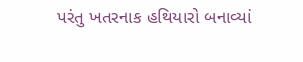પરંતુ ખતરનાક હથિયારો બનાવ્યાં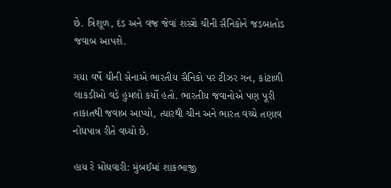છે. ત્રિશૂળ, દંડ અને વજ્ર જેવાં શસ્ત્રો ચીની સૈનિકોને જડબાતોડ જવાબ આપશે.

ગયા વર્ષે ચીની સેનાએ ભારતીય સૈનિકો પર ટીઝર ગન, કાંટાળી લાકડીઓ વડે હુમલો કર્યો હતો. ભારતીય જવાનોએ પણ પૂરી તાકાતથી જવાબ આપ્યો, ત્યારથી ચીન અને ભારત વચ્ચે તણાવ નોંધપાત્ર રીતે વધ્યો છે.

હાય રે મોંઘવારી: મુંબઈમાં શાકભાજી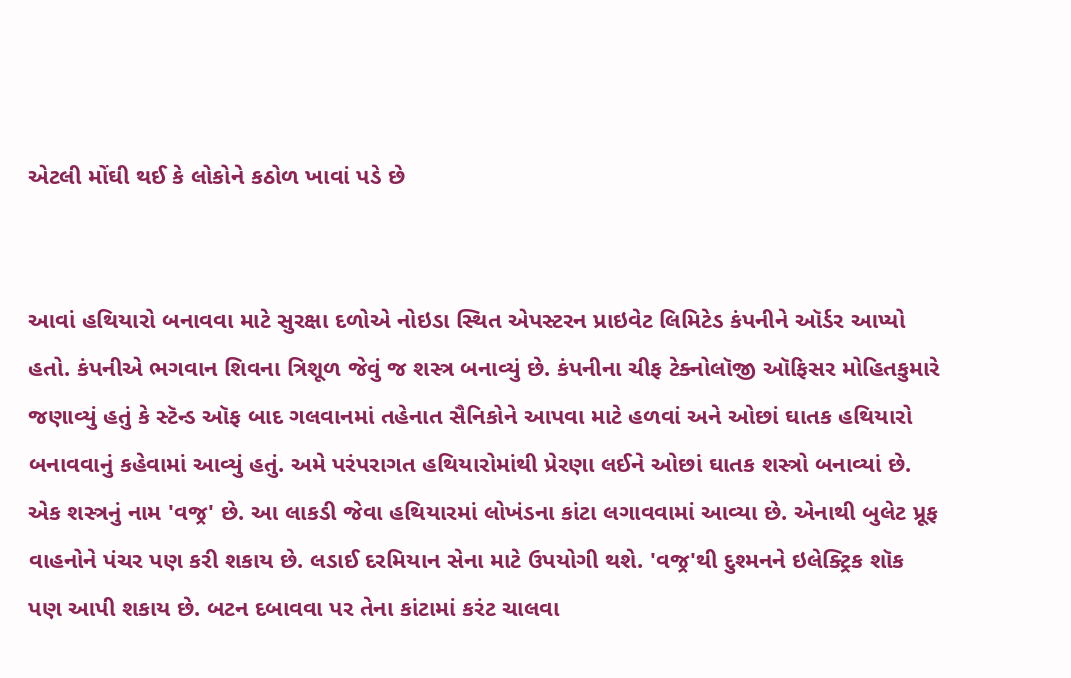એટલી મોંઘી થઈ કે લોકોને કઠોળ ખાવાં પડે છે


આવાં હથિયારો બનાવવા માટે સુરક્ષા દળોએ નોઇડા સ્થિત એપસ્ટરન પ્રાઇવેટ લિમિટેડ કંપનીને ઑર્ડર આપ્યો હતો. કંપનીએ ભગવાન શિવના ત્રિશૂળ જેવું જ શસ્ત્ર બનાવ્યું છે. કંપનીના ચીફ ટેક્નોલૉજી ઑફિસર મોહિતકુમારે જણાવ્યું હતું કે સ્ટૅન્ડ ઑફ બાદ ગલવાનમાં તહેનાત સૈનિકોને આપવા માટે હળવાં અને ઓછાં ઘાતક હથિયારો બનાવવાનું કહેવામાં આવ્યું હતું. અમે પરંપરાગત હથિયારોમાંથી પ્રેરણા લઈને ઓછાં ઘાતક શસ્ત્રો બનાવ્યાં છે. એક શસ્ત્રનું નામ 'વજ્ર' છે. આ લાકડી જેવા હથિયારમાં લોખંડના કાંટા લગાવવામાં આવ્યા છે. એનાથી બુલેટ પ્રૂફ વાહનોને પંચર પણ કરી શકાય છે. લડાઈ દરમિયાન સેના માટે ઉપયોગી થશે. 'વજ્ર'થી દુશ્મનને ઇલેક્ટ્રિક શૉક પણ આપી શકાય છે. બટન દબાવવા પર તેના કાંટામાં કરંટ ચાલવા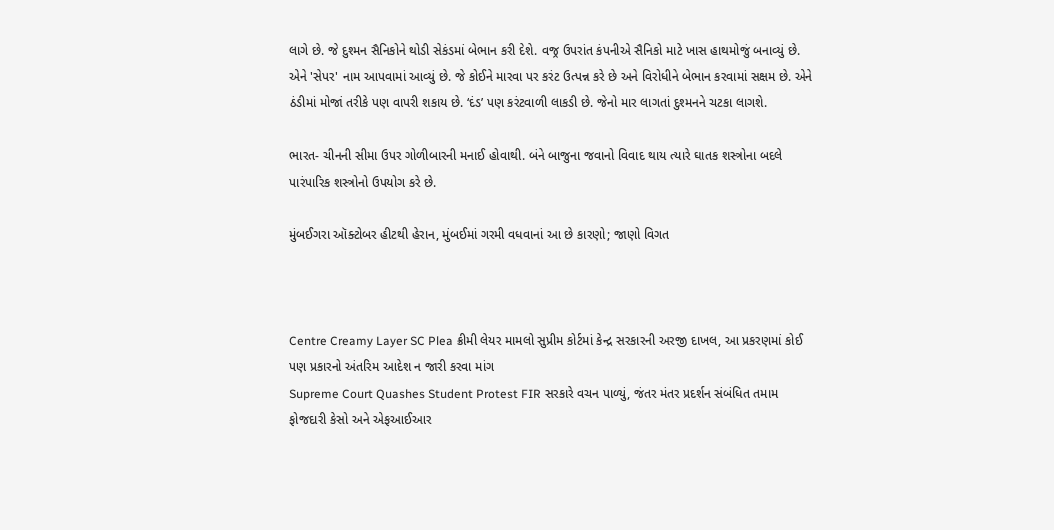લાગે છે. જે દુશ્મન સૈનિકોને થોડી સેકંડમાં બેભાન કરી દેશે. વજ્ર ઉપરાંત કંપનીએ સૈનિકો માટે ખાસ હાથમોજું બનાવ્યું છે. એને 'સેપર' નામ આપવામાં આવ્યું છે. જે કોઈને મારવા પર કરંટ ઉત્પન્ન કરે છે અને વિરોધીને બેભાન કરવામાં સક્ષમ છે. એને ઠંડીમાં મોજાં તરીકે પણ વાપરી શકાય છે. ‘દંડ’ પણ કરંટવાળી લાકડી છે. જેનો માર લાગતાં દુશ્મનને ચટકા લાગશે.

ભારત- ચીનની સીમા ઉપર ગોળીબારની મનાઈ હોવાથી. બંને બાજુના જવાનો વિવાદ થાય ત્યારે ઘાતક શસ્ત્રોના બદલે પારંપારિક શસ્ત્રોનો ઉપયોગ કરે છે.

મુંબઈગરા ઑક્ટોબર હીટથી હેરાન, મુંબઈમાં ગરમી વધવાનાં આ છે કારણો; જાણો વિગત



Centre Creamy Layer SC Plea ક્રીમી લેયર મામલો સુપ્રીમ કોર્ટમાં કેન્દ્ર સરકારની અરજી દાખલ, આ પ્રકરણમાં કોઈ પણ પ્રકારનો અંતરિમ આદેશ ન જારી કરવા માંગ
Supreme Court Quashes Student Protest FIR સરકારે વચન પાળ્યું, જંતર મંતર પ્રદર્શન સંબંધિત તમામ ફોજદારી કેસો અને એફઆઈઆર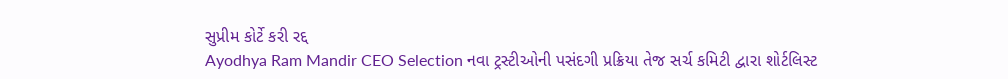સુપ્રીમ કોર્ટે કરી રદ્દ
Ayodhya Ram Mandir CEO Selection નવા ટ્રસ્ટીઓની પસંદગી પ્રક્રિયા તેજ સર્ચ કમિટી દ્વારા શોર્ટલિસ્ટ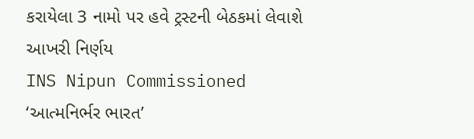કરાયેલા 3 નામો પર હવે ટ્રસ્ટની બેઠકમાં લેવાશે આખરી નિર્ણય
INS Nipun Commissioned ‘આત્મનિર્ભર ભારત’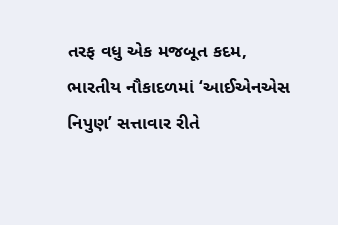તરફ વધુ એક મજબૂત કદમ, ભારતીય નૌકાદળમાં ‘આઈએનએસ નિપુણ’ સત્તાવાર રીતે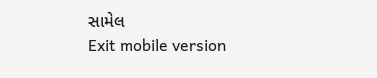સામેલ
Exit mobile version